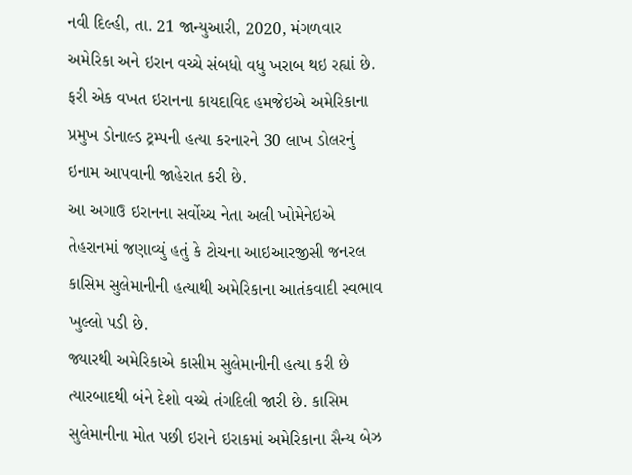નવી દિલ્હી, તા. 21 જાન્યુઆરી, 2020, મંગળવાર
અમેરિકા અને ઇરાન વચ્ચે સંબધો વધુ ખરાબ થઇ રહ્યાં છે. ફરી એક વખત ઇરાનના કાયદાવિદ હમજેઇએ અમેરિકાના પ્રમુખ ડોનાલ્ડ ટ્રમ્પની હત્યા કરનારને 30 લાખ ડોલરનું ઇનામ આપવાની જાહેરાત કરી છે.
આ અગાઉ ઇરાનના સર્વોચ્ચ નેતા અલી ખોમેનેઇએ તેહરાનમાં જણાવ્યું હતું કે ટોચના આઇઆરજીસી જનરલ કાસિમ સુલેમાનીની હત્યાથી અમેરિકાના આતંકવાદી સ્વભાવ ખુલ્લો પડી છે.
જ્યારથી અમેરિકાએ કાસીમ સુલેમાનીની હત્યા કરી છે ત્યારબાદથી બંને દેશો વચ્ચે તંગદિલી જારી છે. કાસિમ સુલેમાનીના મોત પછી ઇરાને ઇરાકમાં અમેરિકાના સૈન્ય બેઝ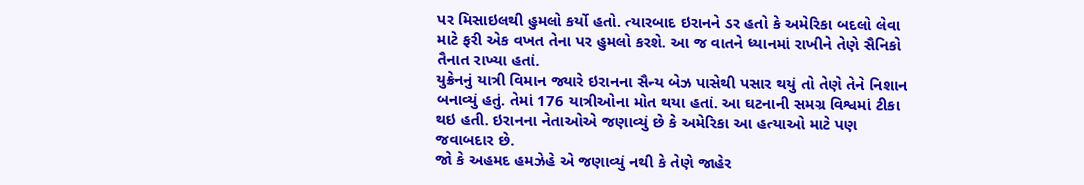પર મિસાઇલથી હુમલો કર્યો હતો. ત્યારબાદ ઇરાનને ડર હતો કે અમેરિકા બદલો લેવા માટે ફરી એક વખત તેના પર હુમલો કરશે. આ જ વાતને ધ્યાનમાં રાખીને તેણે સૈનિકો તૈનાત રાખ્યા હતાં.
યુક્રેનનું યાત્રી વિમાન જ્યારે ઇરાનના સૈન્ય બેઝ પાસેથી પસાર થયું તો તેણે તેને નિશાન બનાવ્યું હતું. તેમાં 176 યાત્રીઓના મોત થયા હતાં. આ ઘટનાની સમગ્ર વિશ્વમાં ટીકા થઇ હતી. ઇરાનના નેતાઓએ જણાવ્યું છે કે અમેરિકા આ હત્યાઓ માટે પણ જવાબદાર છે.
જો કે અહમદ હમઝેહે એ જણાવ્યું નથી કે તેણે જાહેર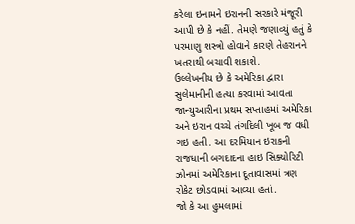કરેલા ઇનામને ઇરાનની સરકારે મંજૂરી આપી છે કે નહીં. તેમણે જણાવ્યું હતું કે પરમાણુ શસ્ત્રો હોવાને કારણે તેહરાનને ખતરાથી બચાવી શકાશે.
ઉલ્લેખનીય છે કે અમેરિકા દ્વારા સુલેમાનીની હત્યા કરવામાં આવતા જાન્યુઆરીના પ્રથમ સપ્તાહમાં અમેરિકા અને ઇરાન વચ્ચે તંગદિલી ખૂબ જ વધી ગઇ હતી. આ દરમિયાન ઇરાકની રાજધાની બગદાદના હાઇ સિક્યોરિટી ઝોનમાં અમેરિકાના દૂતાવાસમાં ત્રણ રોકેટ છોડવામાં આવ્યા હતાં.
જો કે આ હુમલામાં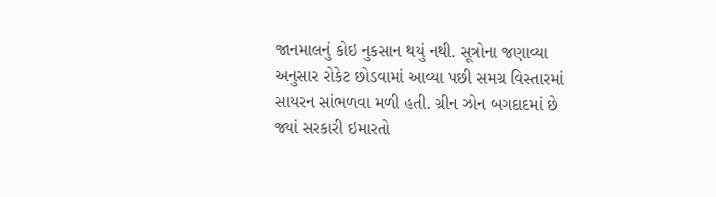જાનમાલનું કોઇ નુકસાન થયું નથી. સૂત્રોના જણાવ્યા અનુસાર રોકેટ છોડવામાં આવ્યા પછી સમગ્ર વિસ્તારમાં સાયરન સાંભળવા મળી હતી. ગ્રીન ઝોન બગદાદમાં છે જ્યાં સરકારી ઇમારતો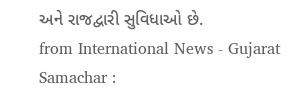અને રાજદ્વારી સુવિધાઓ છે.
from International News - Gujarat Samachar :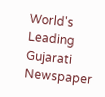World's Leading Gujarati Newspaper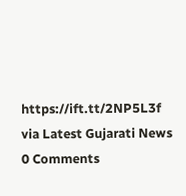https://ift.tt/2NP5L3f
via Latest Gujarati News
0 Comments